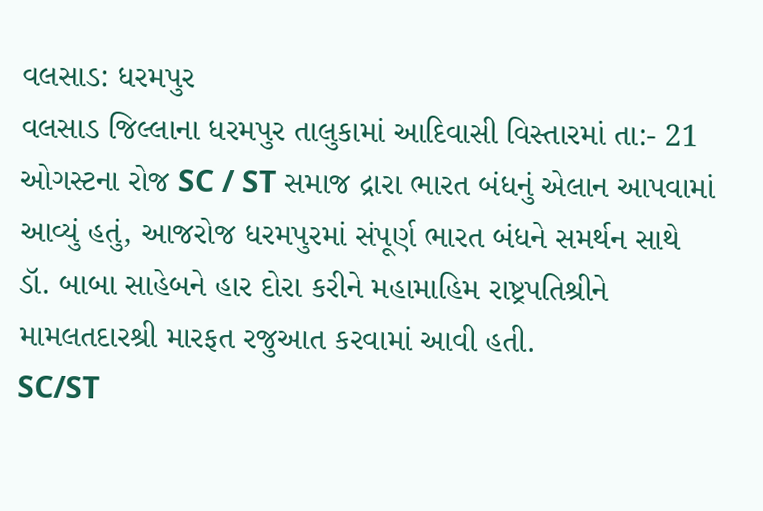વલસાડ: ધરમપુર
વલસાડ જિલ્લાના ધરમપુર તાલુકામાં આદિવાસી વિસ્તારમાં તા:- 21 ઓગસ્ટના રોજ SC / ST સમાજ દ્રારા ભારત બંધનું એલાન આપવામાં આવ્યું હતું, આજરોજ ધરમપુરમાં સંપૂર્ણ ભારત બંધને સમર્થન સાથે ડૉ. બાબા સાહેબને હાર દોરા કરીને મહામાહિમ રાષ્ટ્રપતિશ્રીને મામલતદારશ્રી મારફત રજુઆત કરવામાં આવી હતી.
SC/ST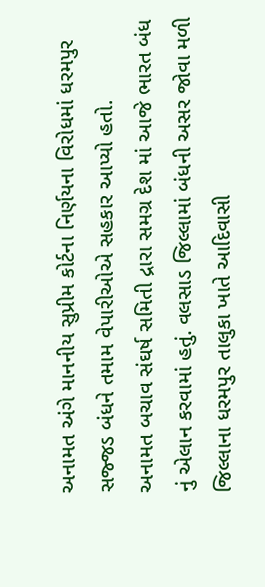અનામત અંગે માનનીય સુપ્રીમ કોર્ટના નિર્ણયના વિરોધમાં ધરમપુર સજ્જડ બંધને તમામ વેપારીઓએ સહકાર આપ્યો હતો.
અનામત બચાવ સંઘર્ષ સમિતી દ્રારા સમગ્ર દેશ માં આજે ભારત બંધ નું એલાન કરવામાં હતું. વલસાડ જિલ્લામાં બંધની અસર જોવા મળી જિલ્લાના ધરમપુર તાલુકા ખાતે આદિવાસી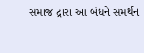સમાજ દ્રારા આ બંધને સમર્થન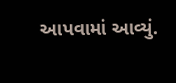આપવામાં આવ્યું.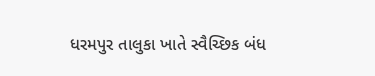ધરમપુર તાલુકા ખાતે સ્વૈચ્છિક બંધ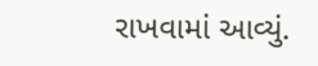રાખવામાં આવ્યું.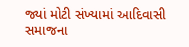જ્યાં મોટી સંખ્યામાં આદિવાસી સમાજના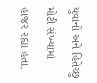યુવાનો અને હિતેચ્છુ મોટી સંખ્યામાં હાજર રહ્યા હતા.